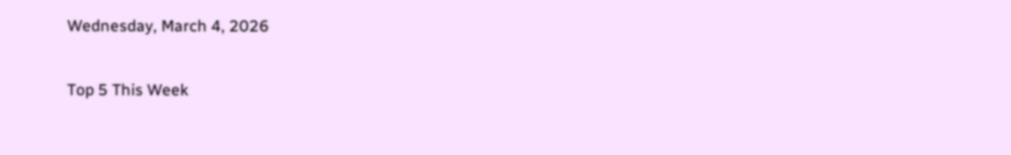Wednesday, March 4, 2026

Top 5 This Week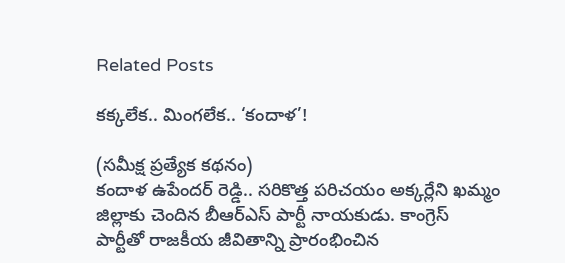Related Posts

కక్కలేక.. మింగలేక.. ‘కందాళ’!

(సమీక్ష ప్రత్యేక కథనం)
కందాళ ఉపేందర్ రెడ్డి.. సరికొత్త పరిచయం అక్కర్లేని ఖమ్మం జిల్లాకు చెందిన బీఆర్ఎస్ పార్టీ నాయకుడు. కాంగ్రెస్ పార్టీతో రాజకీయ జీవితాన్ని ప్రారంభించిన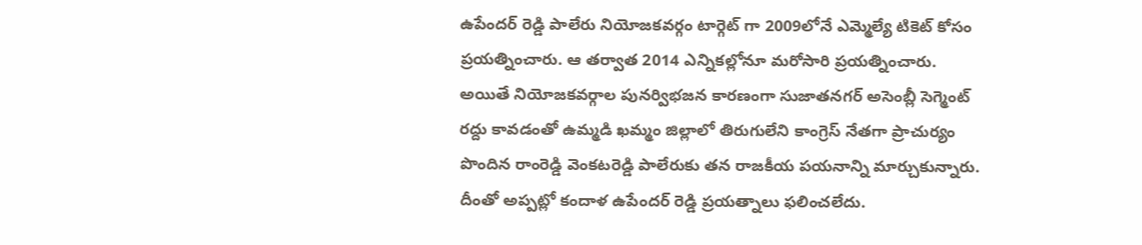ఉపేందర్ రెడ్డి పాలేరు నియోజకవర్గం టార్గెట్ గా 2009లోనే ఎమ్మెల్యే టికెట్ కోసం ప్రయత్నించారు. ఆ తర్వాత 2014 ఎన్నికల్లోనూ మరోసారి ప్రయత్నించారు. అయితే నియోజకవర్గాల పునర్విభజన కారణంగా సుజాతనగర్ అసెంబ్లీ సెగ్మెంట్ రద్దు కావడంతో ఉమ్మడి ఖమ్మం జిల్లాలో తిరుగులేని కాంగ్రెస్ నేతగా ప్రాచుర్యం పొందిన రాంరెడ్డి వెంకటరెడ్డి పాలేరుకు తన రాజకీయ పయనాన్ని మార్చుకున్నారు. దీంతో అప్పట్లో కందాళ ఉపేందర్ రెడ్డి ప్రయత్నాలు ఫలించలేదు.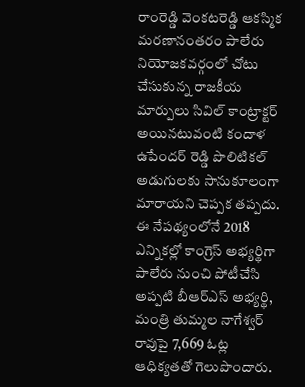రాంరెడ్డి వెంకటరెడ్డి ఆకస్మిక మరణానంతరం పాలేరు నియోజకవర్గంలో చోటు చేసుకున్న రాజకీయ మార్పులు సివిల్ కాంట్రాక్టర్ అయినటువంటి కందాళ ఉపేందర్ రెడ్డి పొలిటికల్ అడుగులకు సానుకూలంగా మారాయని చెప్పక తప్పదు. ఈ నేపథ్యంలోనే 2018 ఎన్నికల్లో కాంగ్రెస్ అభ్యర్థిగా పాలేరు నుంచి పోటీచేసి అప్పటి బీఆర్ఎస్ అభ్యర్థి, మంత్రి తుమ్మల నాగేశ్వర్ రావుపై 7,669 ఓట్ల ఆధిక్యతతో గెలుపొందారు.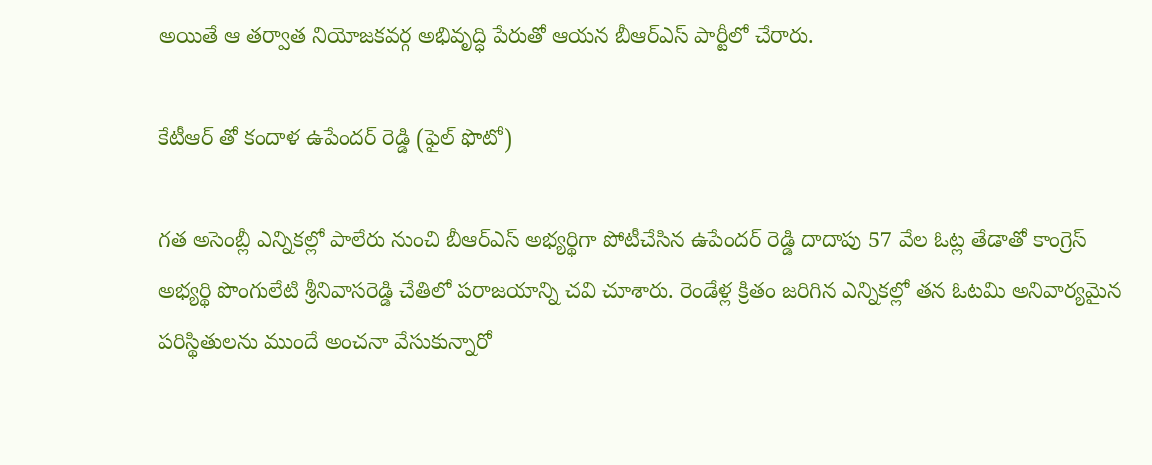అయితే ఆ తర్వాత నియోజకవర్గ అభివృద్ధి పేరుతో ఆయన బీఆర్ఎస్ పార్టీలో చేరారు.

కేటీఆర్ తో కందాళ ఉపేందర్ రెడ్డి (ఫైల్ ఫొటో)

గత అసెంబ్లీ ఎన్నికల్లో పాలేరు నుంచి బీఆర్ఎస్ అభ్యర్థిగా పోటీచేసిన ఉపేందర్ రెడ్డి దాదాపు 57 వేల ఓట్ల తేడాతో కాంగ్రెస్ అభ్యర్థి పొంగులేటి శ్రీనివాసరెడ్డి చేతిలో పరాజయాన్ని చవి చూశారు. రెండేళ్ల క్రితం జరిగిన ఎన్నికల్లో తన ఓటమి అనివార్యమైన పరిస్థితులను ముందే అంచనా వేసుకున్నారో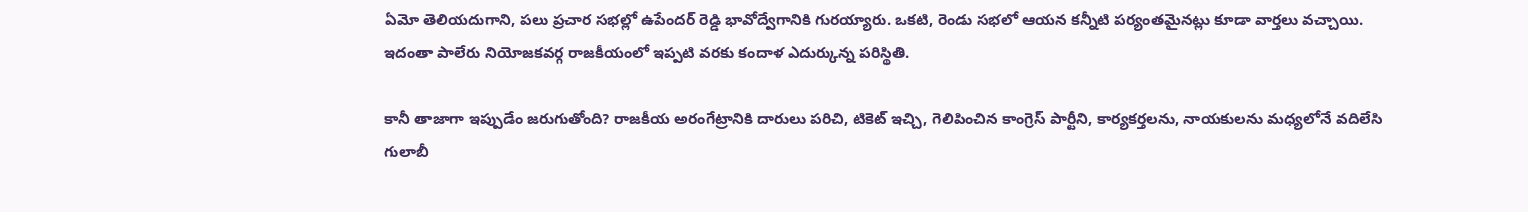ఏమో తెలియదుగాని, పలు ప్రచార సభల్లో ఉపేందర్ రెడ్డి భావోద్వేగానికి గురయ్యారు. ఒకటి, రెండు సభలో ఆయన కన్నీటి పర్యంతమైనట్లు కూడా వార్తలు వచ్చాయి. ఇదంతా పాలేరు నియోజకవర్గ రాజకీయంలో ఇప్పటి వరకు కందాళ ఎదుర్కున్న పరిస్థితి.

కానీ తాజాగా ఇప్పుడేం జరుగుతోంది? రాజకీయ అరంగేట్రానికి దారులు పరిచి, టికెట్ ఇచ్చి, గెలిపించిన కాంగ్రెస్ పార్టీని, కార్యకర్తలను, నాయకులను మధ్యలోనే వదిలేసి గులాబీ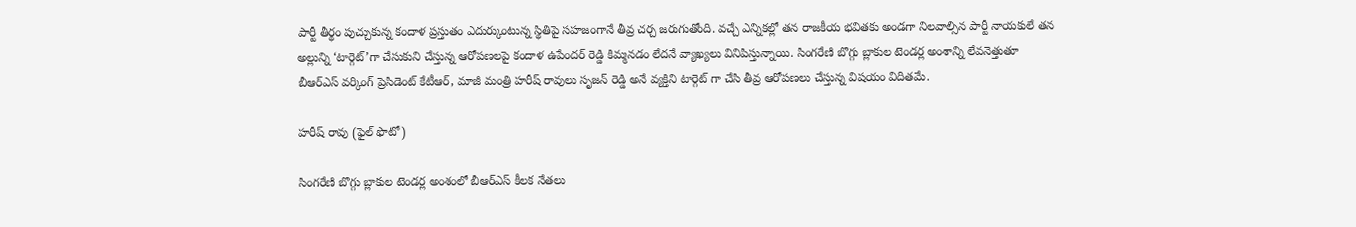పార్టీ తీర్థం పుచ్చుకున్న కందాళ ప్రస్తుతం ఎదుర్కుంటున్న స్థితిపై సహజంగానే తీవ్ర చర్చ జరుగుతోంది. వచ్చే ఎన్నికల్లో తన రాజకీయ భవితకు అండగా నిలవాల్సిన పార్టీ నాయకులే తన అల్లున్ని ‘టార్గెట్’గా చేసుకుని చేస్తున్న ఆరోపణలపై కందాళ ఉపేందర్ రెడ్డి కిమ్మనడం లేదనే వ్యాఖ్యలు వినిపిస్తున్నాయి. సింగరేణి బొగ్గు బ్లాకుల టెండర్ల అంశాన్ని లేవనెత్తుతూ బీఆర్ఎస్ వర్కింగ్ ప్రెసిడెంట్ కేటీఆర్, మాజీ మంత్రి హరీష్ రావులు సృజన్ రెడ్డి అనే వ్యక్తిని టార్గెట్ గా చేసి తీవ్ర ఆరోపణలు చేస్తున్న విషయం విదితమే.

హరీష్ రావు (ఫైల్ ఫొటో)

సింగరేణి బొగ్గు బ్లాకుల టెండర్ల అంశంలో బీఆర్ఎస్ కీలక నేతలు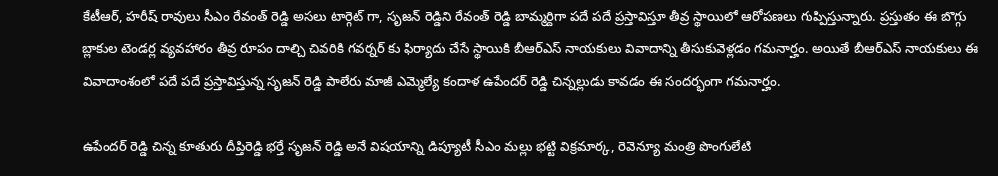కేటీఆర్, హరీష్ రావులు సీఎం రేవంత్ రెడ్డి అసలు టార్గెట్ గా, సృజన్ రెడ్డిని రేవంత్ రెడ్డి బామ్మర్దిగా పదే పదే ప్రస్తావిస్తూ తీవ్ర స్థాయిలో ఆరోపణలు గుప్పిస్తున్నారు. ప్రస్తుతం ఈ బొగ్గు బ్లాకుల టెండర్ల వ్యవహారం తీవ్ర రూపం దాల్చి చివరికి గవర్నర్ కు ఫిర్యాదు చేసే స్థాయికి బీఆర్ఎస్ నాయకులు వివాదాన్ని తీసుకువెళ్లడం గమనార్హం. అయితే బీఆర్ఎస్ నాయకులు ఈ వివాదాంశంలో పదే పదే ప్రస్తావిస్తున్న సృజన్ రెడ్డి పాలేరు మాజీ ఎమ్మెల్యే కందాళ ఉపేందర్ రెడ్డి చిన్నల్లుడు కావడం ఈ సందర్భంగా గమనార్హం.

ఉపేందర్ రెడ్డి చిన్న కూతురు దీప్తిరెడ్డి భర్తే సృజన్ రెడ్డి అనే విషయాన్ని డిప్యూటీ సీఎం మల్లు భట్టి విక్రమార్క, రెవెన్యూ మంత్రి పొంగులేటి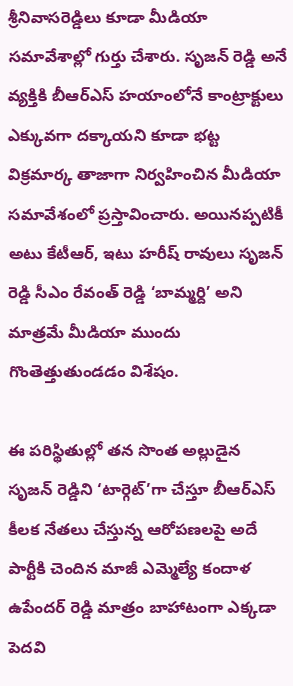శ్రీనివాసరెడ్డిలు కూడా మీడియా సమావేశాల్లో గుర్తు చేశారు. సృజన్ రెడ్డి అనే వ్యక్తికి బీఆర్ఎస్ హయాంలోనే కాంట్రాక్టులు ఎక్కువగా దక్కాయని కూడా భట్ట విక్రమార్క తాజాగా నిర్వహించిన మీడియా సమావేశంలో ప్రస్తావించారు. అయినప్పటికీ అటు కేటీఆర్, ఇటు హరీష్ రావులు సృజన్ రెడ్డి సీఎం రేవంత్ రెడ్డి ‘బామ్మర్ది’ అని మాత్రమే మీడియా ముందు గొంతెత్తుతుండడం విశేషం.

ఈ పరిస్థితుల్లో తన సొంత అల్లుడైన సృజన్ రెడ్డిని ‘టార్గెట్’గా చేస్తూ బీఆర్ఎస్ కీలక నేతలు చేస్తున్న ఆరోపణలపై అదే పార్టీకి చెందిన మాజీ ఎమ్మెల్యే కందాళ ఉపేందర్ రెడ్డి మాత్రం బాహాటంగా ఎక్కడా పెదవి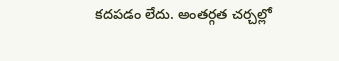కదపడం లేదు. అంతర్గత చర్చల్లో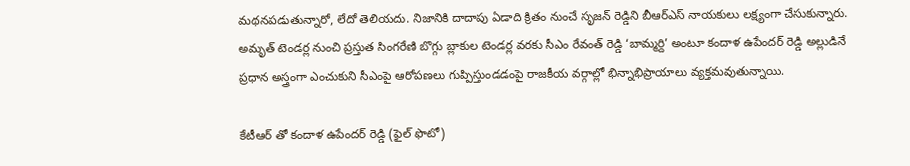మథనపడుతున్నారో, లేదో తెలియదు. నిజానికి దాదాపు ఏడాది క్రితం నుంచే సృజన్ రెడ్డిని బీఆర్ఎస్ నాయకులు లక్ష్యంగా చేసుకున్నారు. అమృత్ టెండర్ల నుంచి ప్రస్తుత సింగరేణి బొగ్గు బ్లాకుల టెండర్ల వరకు సీఎం రేవంత్ రెడ్డి ‘బామ్మర్ది’ అంటూ కందాళ ఉపేందర్ రెడ్డి అల్లుడినే ప్రధాన అస్త్రంగా ఎంచుకుని సీఎంపై ఆరోపణలు గుప్పిస్తుండడంపై రాజకీయ వర్గాల్లో భిన్నాభిప్రాయాలు వ్యక్తమవుతున్నాయి.

కేటీఆర్ తో కందాళ ఉపేందర్ రెడ్డి (ఫైల్ ఫొటో)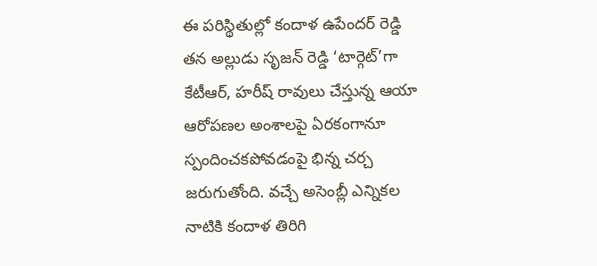ఈ పరిస్థితుల్లో కందాళ ఉపేందర్ రెడ్డి తన అల్లుడు సృజన్ రెడ్డి ‘టార్గెట్’గా కేటీఆర్, హరీష్ రావులు చేస్తున్న ఆయా ఆరోపణల అంశాలపై ఏరకంగానూ స్పందించకపోవడంపై భిన్న చర్చ జరుగుతోంది. వచ్చే అసెంబ్లీ ఎన్నికల నాటికి కందాళ తిరిగి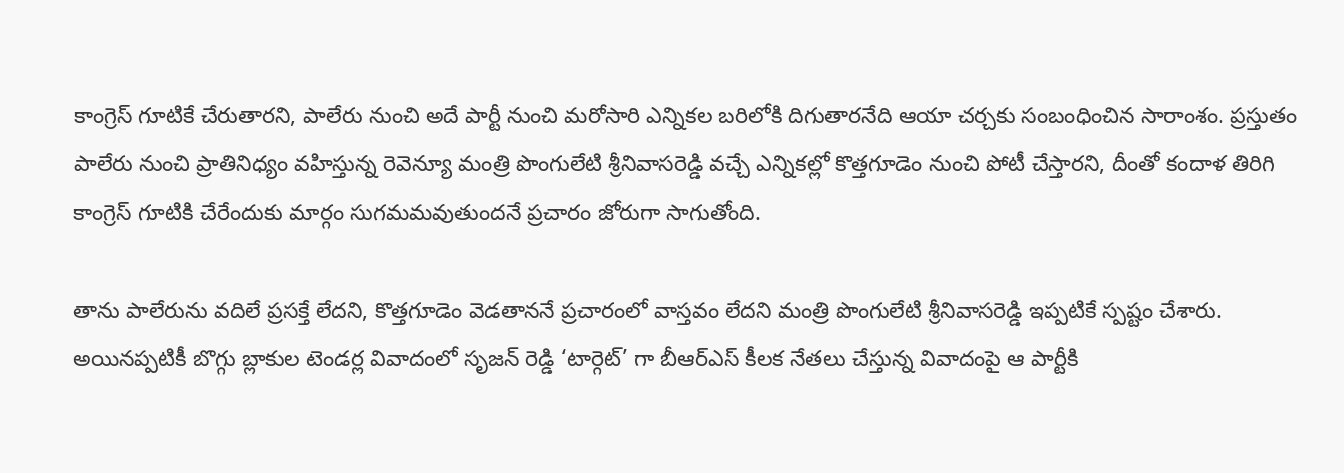కాంగ్రెస్ గూటికే చేరుతారని, పాలేరు నుంచి అదే పార్టీ నుంచి మరోసారి ఎన్నికల బరిలోకి దిగుతారనేది ఆయా చర్చకు సంబంధించిన సారాంశం. ప్రస్తుతం పాలేరు నుంచి ప్రాతినిధ్యం వహిస్తున్న రెవెన్యూ మంత్రి పొంగులేటి శ్రీనివాసరెడ్డి వచ్చే ఎన్నికల్లో కొత్తగూడెం నుంచి పోటీ చేస్తారని, దీంతో కందాళ తిరిగి కాంగ్రెస్ గూటికి చేరేందుకు మార్గం సుగమమవుతుందనే ప్రచారం జోరుగా సాగుతోంది.

తాను పాలేరును వదిలే ప్రసక్తే లేదని, కొత్తగూడెం వెడతాననే ప్రచారంలో వాస్తవం లేదని మంత్రి పొంగులేటి శ్రీనివాసరెడ్డి ఇప్పటికే స్పష్టం చేశారు. అయినప్పటికీ బొగ్గు బ్లాకుల టెండర్ల వివాదంలో సృజన్ రెడ్డి ‘టార్గెట్’ గా బీఆర్ఎస్ కీలక నేతలు చేస్తున్న వివాదంపై ఆ పార్టీకి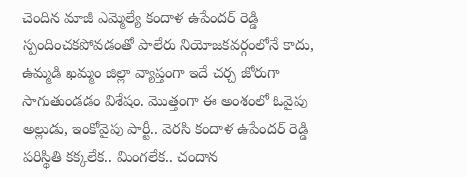చెందిన మాజీ ఎమ్మెల్యే కందాళ ఉపేందర్ రెడ్డి స్పందించకపోవడంతో పాలేరు నియోజకవర్గంలోనే కాదు, ఉమ్మడి ఖమ్మం జిల్లా వ్యాప్తంగా ఇదే చర్చ జోరుగా సాగుతుండడం విశేషం. మొత్తంగా ఈ అంశంలో ఓవైపు అల్లుడు, ఇంకోవైపు పార్టీ.. వెరసి కందాళ ఉపేందర్ రెడ్డి పరిస్థితి కక్కలేక.. మింగలేక.. చందాన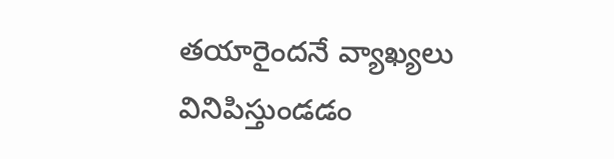తయారైందనే వ్యాఖ్యలు వినిపిస్తుండడం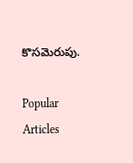కొసమెరుపు.

Popular Articles